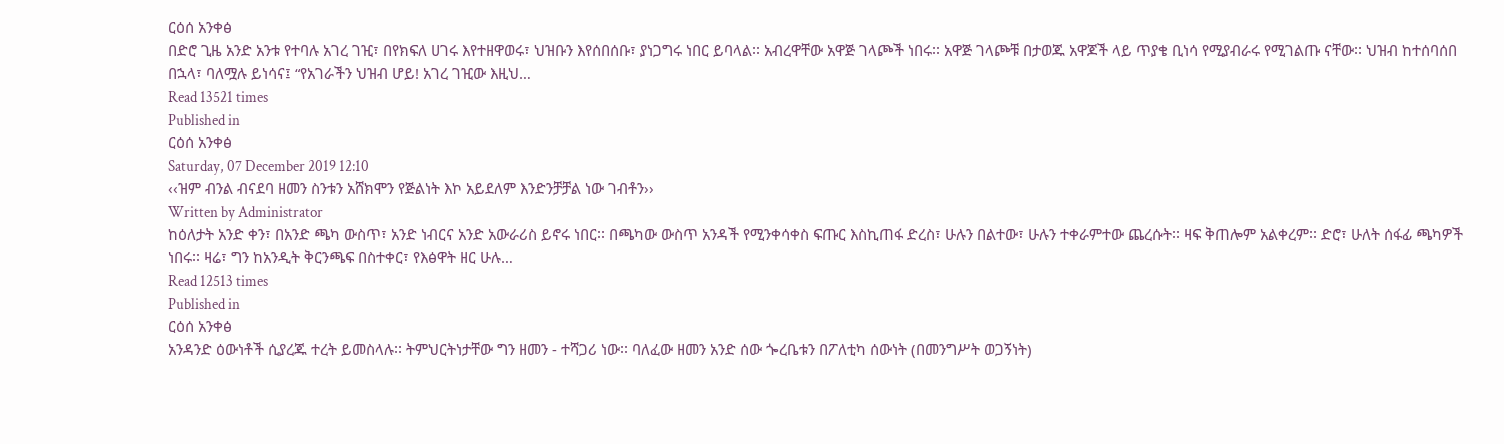ርዕሰ አንቀፅ
በድሮ ጊዜ አንድ አንቱ የተባሉ አገረ ገዢ፣ በየክፍለ ሀገሩ እየተዘዋወሩ፣ ህዝቡን እየሰበሰቡ፣ ያነጋግሩ ነበር ይባላል፡፡ አብረዋቸው አዋጅ ገላጮች ነበሩ፡፡ አዋጅ ገላጮቹ በታወጁ አዋጆች ላይ ጥያቄ ቢነሳ የሚያብራሩ የሚገልጡ ናቸው፡፡ ህዝብ ከተሰባሰበ በኋላ፣ ባለሟሉ ይነሳና፤ “የአገራችን ህዝብ ሆይ! አገረ ገዢው እዚህ…
Read 13521 times
Published in
ርዕሰ አንቀፅ
Saturday, 07 December 2019 12:10
‹‹ዝም ብንል ብናደባ ዘመን ስንቱን አሸክሞን የጅልነት እኮ አይደለም እንድንቻቻል ነው ገብቶን››
Written by Administrator
ከዕለታት አንድ ቀን፣ በአንድ ጫካ ውስጥ፣ አንድ ነብርና አንድ አውራሪስ ይኖሩ ነበር፡፡ በጫካው ውስጥ አንዳች የሚንቀሳቀስ ፍጡር እስኪጠፋ ድረስ፣ ሁሉን በልተው፣ ሁሉን ተቀራምተው ጨረሱት፡፡ ዛፍ ቅጠሎም አልቀረም፡፡ ድሮ፣ ሁለት ሰፋፊ ጫካዎች ነበሩ፡፡ ዛሬ፣ ግን ከአንዲት ቅርንጫፍ በስተቀር፣ የእፅዋት ዘር ሁሉ…
Read 12513 times
Published in
ርዕሰ አንቀፅ
አንዳንድ ዕውነቶች ሲያረጁ ተረት ይመስላሉ፡፡ ትምህርትነታቸው ግን ዘመን - ተሻጋሪ ነው፡፡ ባለፈው ዘመን አንድ ሰው ጐረቤቱን በፖለቲካ ሰውነት (በመንግሥት ወጋኝነት)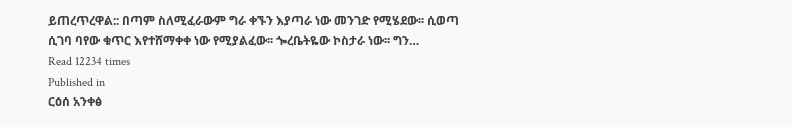ይጠረጥረዋል:: በጣም ስለሚፈራውም ግራ ቀኙን እያጣራ ነው መንገድ የሚሄደው፡፡ ሲወጣ ሲገባ ባየው ቁጥር እየተሸማቀቀ ነው የሚያልፈው፡፡ ጐረቤትዬው ኮስታራ ነው፡፡ ግን…
Read 12234 times
Published in
ርዕሰ አንቀፅ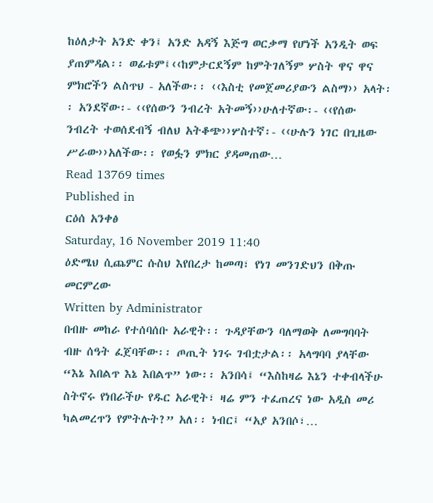ከዕለታት አንድ ቀን፤ አንድ አዳኝ እጅግ ወርቃማ የሆነች አንዲት ወፍ ያጠምዳል፡፡ ወፊቱም፤‹‹ከምታርደኝም ከምትገለኝም ሦስት ዋና ዋና ምክሮችን ልስጥህ - አለችው፡፡ ‹‹እስቲ የመጀመሪያውን ልስማ›› አላት፡፡ አንደኛው፡- ‹‹የሰውን ንብረት አትመኝ››ሁለተኛው፡- ‹‹የሰው ንብረት ተወሰደብኝ ብለህ አትቆጭ››ሦስተኛ፡- ‹‹ሁሉን ነገር በጊዜው ሥራው››አለችው፡፡ የወፏን ምክር ያዳመጠው…
Read 13769 times
Published in
ርዕሰ አንቀፅ
Saturday, 16 November 2019 11:40
ዕድሜህ ሲጨምር ሱስህ እየበረታ ከመጣ፣ የነገ መንገድህን በቅጡ መርምረው
Written by Administrator
በብዙ መከራ የተሰባሰቡ አራዊት፡፡ ጉዳያቸውን ባለማወቅ ለመግባባት ብዙ ሰዓት ፈጀባቸው፡፡ ጦጢት ነገሩ ገብቷታል፡፡ አላግባባ ያላቸው “እኔ እበልጥ እኔ እበልጥ” ነው፡፡ አንበሳ፤ “እስከዛሬ እኔን ተቀብላችሁ ስትኖሩ የነበራችሁ የዱር አራዊት፣ ዛሬ ምን ተፈጠረና ነው አዲስ መሪ ካልመረጥን የምትሉት?” አለ፡፡ ነብር፤ “አያ አንበሶ፣…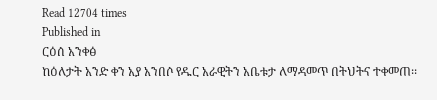Read 12704 times
Published in
ርዕሰ አንቀፅ
ከዕለታት አንድ ቀን አያ አንበሶ የዱር አራዊትን አቤቱታ ለማዳመጥ በትህትና ተቀመጠ፡፡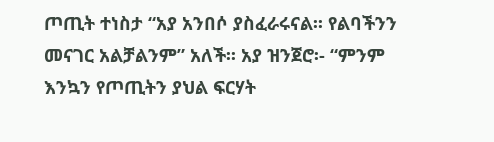ጦጢት ተነስታ “አያ አንበሶ ያስፈራሩናል፡፡ የልባችንን መናገር አልቻልንም” አለች፡፡ አያ ዝንጀሮ፡- “ምንም እንኳን የጦጢትን ያህል ፍርሃት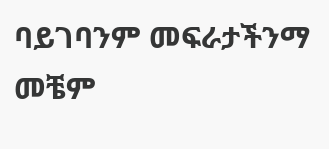ባይገባንም መፍራታችንማ መቼም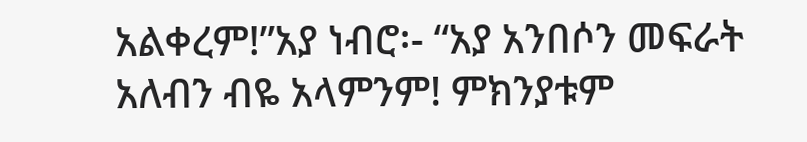አልቀረም!”አያ ነብሮ፡- “አያ አንበሶን መፍራት አለብን ብዬ አላምንም! ምክንያቱም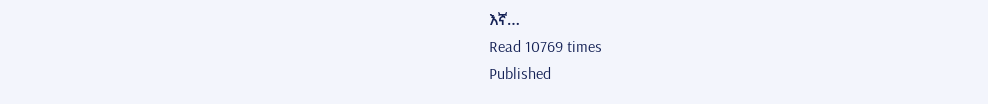እኛ…
Read 10769 times
Published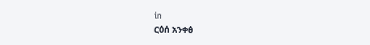in
ርዕሰ አንቀፅ